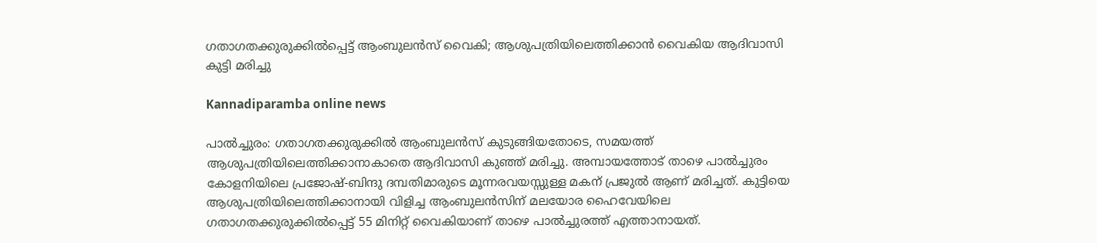ഗതാഗതക്കുരുക്കിൽപ്പെട്ട് ആംബുലൻസ് വൈകി; ആശുപത്രിയിലെത്തിക്കാൻ വൈകിയ ആദിവാസി കുട്ടി മരിച്ചു

Kannadiparamba online news

പാൽച്ചുരം: ഗതാഗതക്കുരുക്കിൽ ആംബുലൻസ് കുടുങ്ങിയതോടെ, സമയത്ത് ആശുപത്രിയിലെത്തിക്കാനാകാതെ ആദിവാസി കുഞ്ഞ് മരിച്ചു. അമ്പായത്തോട് താഴെ പാൽച്ചുരം കോളനിയിലെ പ്രജോഷ്-ബിന്ദു ദമ്പതിമാരുടെ മൂന്നരവയസ്സുള്ള മകന് പ്രജുൽ ആണ് മരിച്ചത്. കുട്ടിയെ ആശുപത്രിയിലെത്തിക്കാനായി വിളിച്ച ആംബുലൻസിന് മലയോര ഹൈവേയിലെ ഗതാഗതക്കുരുക്കിൽപ്പെട്ട് 55 മിനിറ്റ് വൈകിയാണ് താഴെ പാൽച്ചുരത്ത് എത്താനായത്.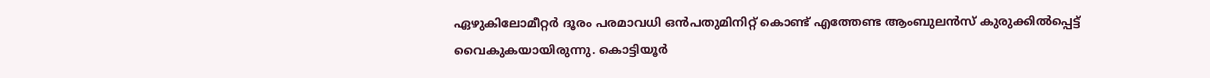ഏഴുകിലോമീറ്റർ ദൂരം പരമാവധി ഒൻപതുമിനിറ്റ് കൊണ്ട് എത്തേണ്ട ആംബുലൻസ് കുരുക്കിൽപ്പെട്ട് വൈകുകയായിരുന്നു. കൊട്ടിയൂർ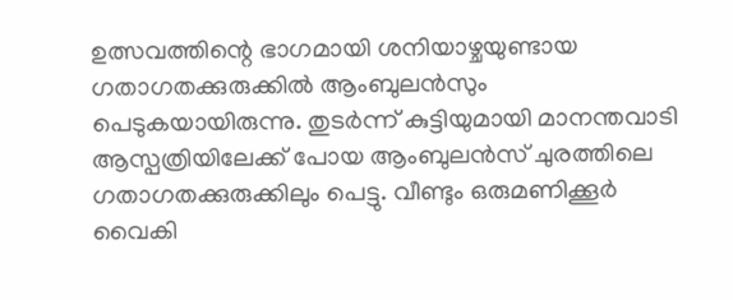ഉത്സവത്തിന്റെ ഭാഗമായി ശനിയാഴ്ചയുണ്ടായ ഗതാഗതക്കുരുക്കിൽ ആംബുലൻസും പെടുകയായിരുന്നു. തുടർന്ന് കുട്ടിയുമായി മാനന്തവാടി ആസ്പത്രിയിലേക്ക് പോയ ആംബുലൻസ് ചുരത്തിലെ ഗതാഗതക്കുരുക്കിലും പെട്ടു. വീണ്ടും ഒരുമണിക്കൂർ വൈകി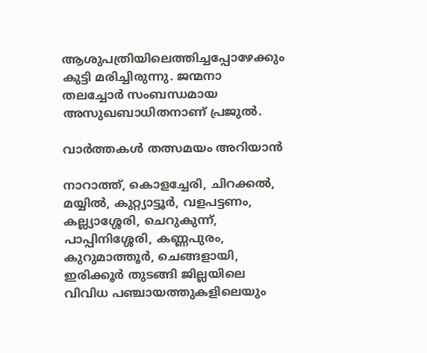ആശുപത്രിയിലെത്തിച്ചപ്പോഴേക്കും കുട്ടി മരിച്ചിരുന്നു. ജന്മനാ തലച്ചോർ സംബന്ധമായ അസുഖബാധിതനാണ് പ്രജുൽ.

വാർത്തകൾ തത്സമയം അറിയാൻ

നാറാത്ത്, കൊളച്ചേരി, ചിറക്കൽ, മയ്യിൽ, കുറ്റ്യാട്ടൂർ, വളപട്ടണം, കല്ല്യാശ്ശേരി, ചെറുകുന്ന്, പാപ്പിനിശ്ശേരി, കണ്ണപുരം, കുറുമാത്തൂർ, ചെങ്ങളായി, ഇരിക്കൂർ തുടങ്ങി ജില്ലയിലെ വിവിധ പഞ്ചായത്തുകളിലെയും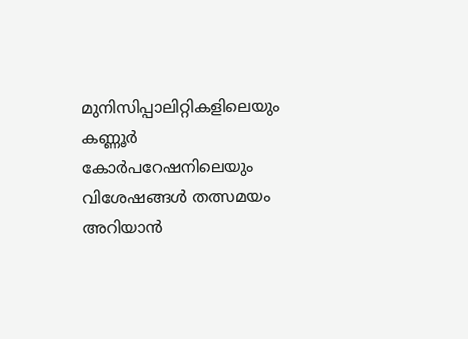മുനിസിപ്പാലിറ്റികളിലെയും കണ്ണൂർ കോർപറേഷനിലെയും വിശേഷങ്ങൾ തത്സമയം അറിയാൻ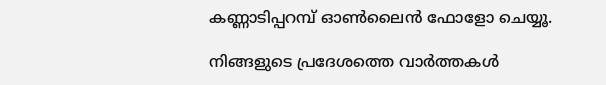കണ്ണാടിപ്പറമ്പ് ഓൺലൈൻ ഫോളോ ചെയ്യൂ.

നിങ്ങളുടെ പ്രദേശത്തെ വാർത്തകൾ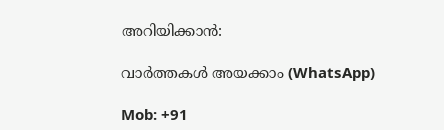അറിയിക്കാൻ:

വാർത്തകൾ അയക്കാം (WhatsApp)

Mob: +91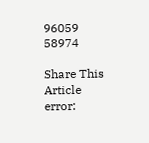96059 58974

Share This Article
error: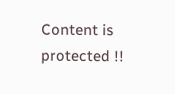Content is protected !!